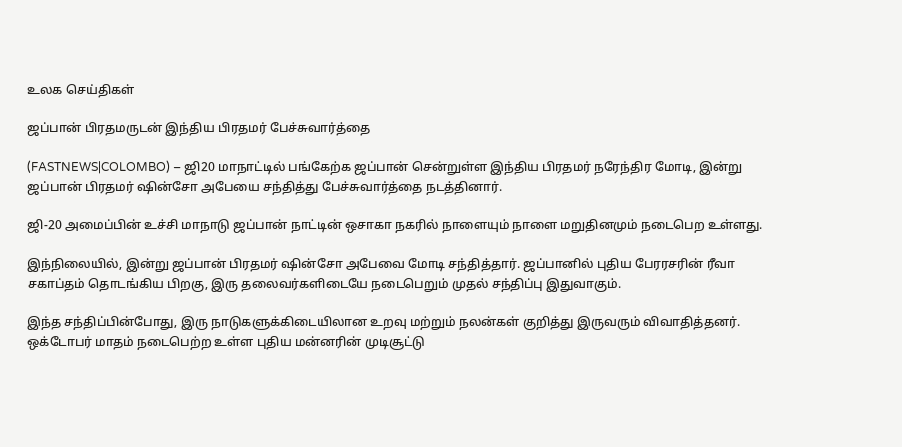உலக செய்திகள்

ஜப்பான் பிரதமருடன் இந்திய பிரதமர் பேச்சுவார்த்தை

(FASTNEWS|COLOMBO) – ஜி20 மாநாட்டில் பங்கேற்க ஜப்பான் சென்றுள்ள இந்திய பிரதமர் நரேந்திர மோடி, இன்று ஜப்பான் பிரதமர் ஷின்சோ அபேயை சந்தித்து பேச்சுவார்த்தை நடத்தினார்.

ஜி-20 அமைப்பின் உச்சி மாநாடு ஜப்பான் நாட்டின் ஒசாகா நகரில் நாளையும் நாளை மறுதினமும் நடைபெற உள்ளது.

இந்நிலையில், இன்று ஜப்பான் பிரதமர் ஷின்சோ அபேவை மோடி சந்தித்தார். ஜப்பானில் புதிய பேரரசரின் ரீவா சகாப்தம் தொடங்கிய பிறகு, இரு தலைவர்களிடையே நடைபெறும் முதல் சந்திப்பு இதுவாகும்.

இந்த சந்திப்பின்போது, இரு நாடுகளுக்கிடையிலான உறவு மற்றும் நலன்கள் குறித்து இருவரும் விவாதித்தனர். ஒக்டோபர் மாதம் நடைபெற்ற உள்ள புதிய மன்னரின் முடிசூட்டு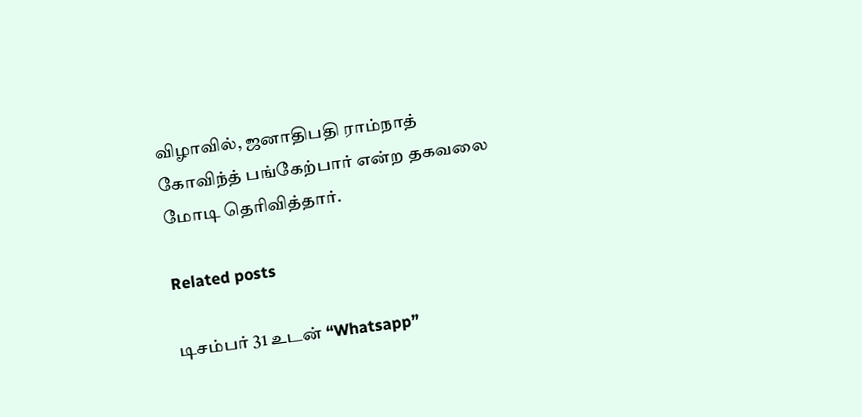விழாவில், ஜனாதிபதி ராம்நாத் கோவிந்த் பங்கேற்பார் என்ற தகவலை மோடி தெரிவித்தார்.

Related posts

டிசம்பர் 31 உடன் “Whatsapp”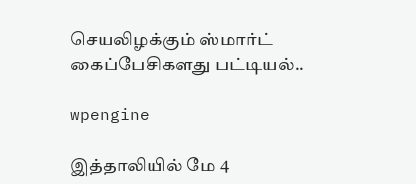செயலிழக்கும் ஸ்மார்ட் கைப்பேசிகளது பட்டியல்..

wpengine

இத்தாலியில் மே 4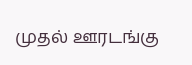முதல் ஊரடங்கு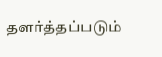தளர்த்தப்படும்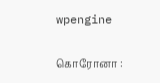wpengine

கொரோனா :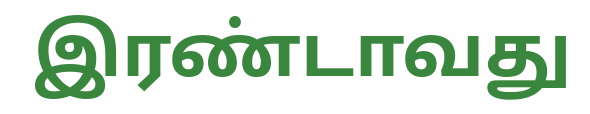இரண்டாவது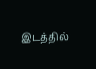இடத்தில்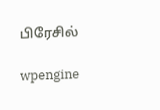பிரேசில்

wpengine